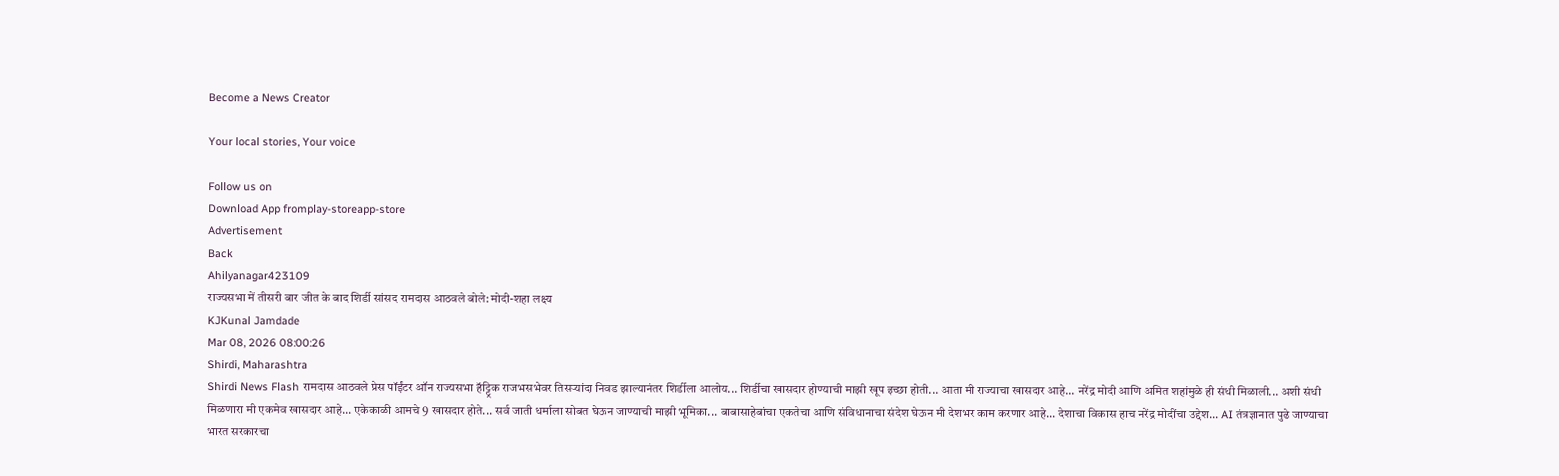Become a News Creator

Your local stories, Your voice

Follow us on
Download App fromplay-storeapp-store
Advertisement
Back
Ahilyanagar423109
राज्यसभा में तीसरी बार जीत के बाद शिर्डी सांसद रामदास आठवले बोले: मोदी-शहा लक्ष्य
KJKunal Jamdade
Mar 08, 2026 08:00:26
Shirdi, Maharashtra
Shirdi News Flash रामदास आठवले प्रेस पॉईंटर ऑन राज्यसभा हॅट्ट्रिक राजभसभेवर तिसऱ्यांदा निवड झाल्यानंतर शिर्डीला आलोय... शिर्डीचा खासदार होण्याची माझी खूप इच्छा होती... आता मी राज्याचा खासदार आहे... नरेंद्र मोदी आणि अमित शहांमुळे ही संधी मिळाली... अशी संधी मिळणारा मी एकमेव खासदार आहे... एकेकाळी आमचे 9 खासदार होते... सर्व जाती धर्माला सोबत घेऊन जाण्याची माझी भूमिका... बाबासाहेबांचा एकतेचा आणि संविधानाचा संदेश घेऊन मी देशभर काम करणार आहे... देशाचा विकास हाच नरेंद्र मोदींचा उद्देश... AI तंत्रज्ञानात पुढे जाण्याचा भारत सरकारचा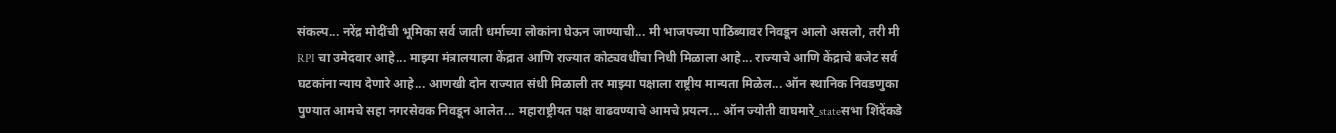संकल्प... नरेंद्र मोदींची भूमिका सर्व जाती धर्माच्या लोकांना घेऊन जाण्याची... मी भाजपच्या पाठिंब्यावर निवडून आलो असलो, तरी मी RPI चा उमेदवार आहे... माझ्या मंत्रालयाला केंद्रात आणि राज्यात कोट्यवधींचा निधी मिळाला आहे... राज्याचे आणि केंद्राचे बजेट सर्व घटकांना न्याय देणारे आहे... आणखी दोन राज्यात संधी मिळाली तर माझ्या पक्षाला राष्ट्रीय मान्यता मिळेल... ऑन स्थानिक निवडणुका पुण्यात आमचे सहा नगरसेवक निवडून आलेत... महाराष्ट्रीयत पक्ष वाढवण्याचे आमचे प्रयत्न... ऑन ज्योती वाघमारे_stateसभा शिंदेंकडे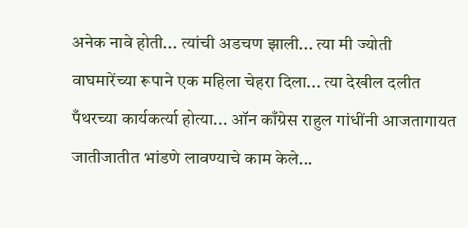अनेक नावे होती... त्यांची अडचण झाली... त्या मी ज्योती वाघमारेंच्या रूपाने एक महिला चेहरा दिला... त्या देखील दलीत पँथरच्या कार्यकर्त्या होत्या... ऑन काँग्रेस राहुल गांधींनी आजतागायत जातीजातीत भांडणे लावण्याचे काम केले...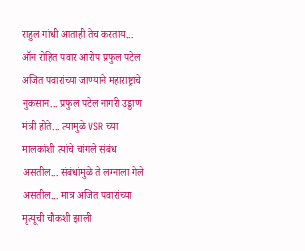राहुल गांधी आताही तेच करताय... ऑन रोहित पवार आरोप प्रफुल पटेल अजित पवारांच्या जाण्याने महाराष्ट्राचे नुकसान... प्रफुल पटेल नागरी उड्डाण मंत्री होते... त्यामुळे VSR च्या मालकांशी त्यांचे चांगले संबंध असतील... संबंधांमुळे ते लग्नाला गेले असतील... मात्र अजित पवारांच्या मृत्यूची चौकशी झाली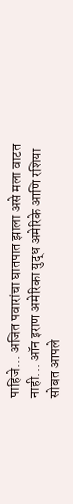पाहिजे... अजित पवारांचा घातपात झाला असे मला वाटत नाही... ऑन इराण अमेरिका युद्ध अमेरिके आणि रशिया सोबत आपले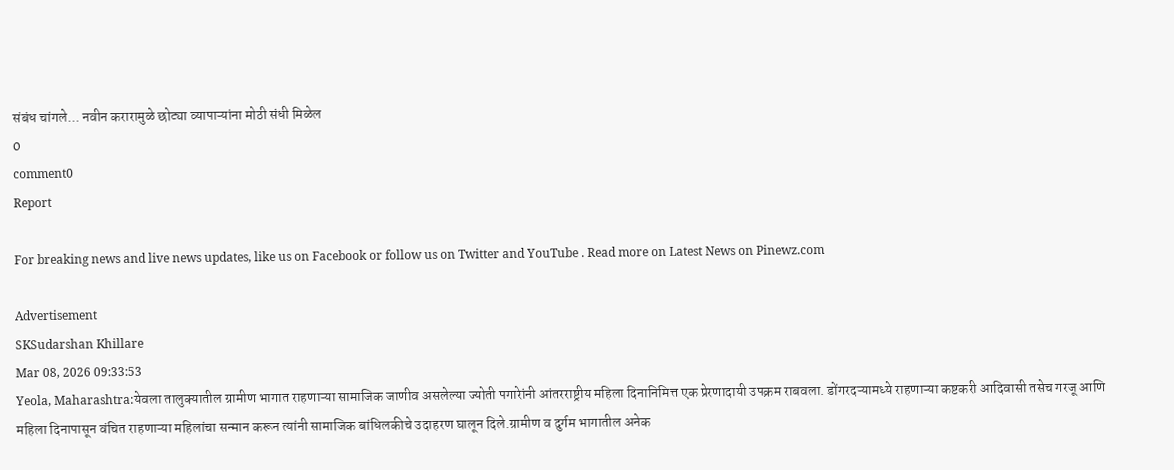संबंध चांगले... नवीन करारामुळे छोट्या व्यापाऱ्यांना मोठी संधी मिळेल
0
comment0
Report

For breaking news and live news updates, like us on Facebook or follow us on Twitter and YouTube . Read more on Latest News on Pinewz.com

Advertisement
SKSudarshan Khillare
Mar 08, 2026 09:33:53
Yeola, Maharashtra:येवला तालुक्यातील ग्रामीण भागात राहणाऱ्या सामाजिक जाणीव असलेल्या ज्योती पगारेांनी आंतरराष्ट्रीय महिला दिनानिमित्त एक प्रेरणादायी उपक्रम राबवला. डोंगरदऱ्यामध्ये राहणाऱ्या कष्टकरी आदिवासी तसेच गरजू आणि महिला दिनापासून वंचित राहणाऱ्या महिलांचा सन्मान करून त्यांनी सामाजिक बांधिलकीचे उदाहरण घालून दिले.ग्रामीण व दुर्गम भागातील अनेक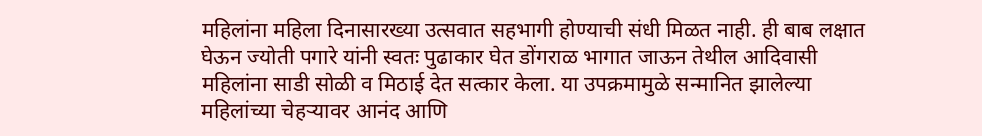महिलांना महिला दिनासारख्या उत्सवात सहभागी होण्याची संधी मिळत नाही. ही बाब लक्षात घेऊन ज्योती पगारे यांनी स्वतः पुढाकार घेत डोंगराळ भागात जाऊन तेथील आदिवासी महिलांना साडी सोळी व मिठाई देत सत्कार केला. या उपक्रमामुळे सन्मानित झालेल्या महिलांच्या चेहऱ्यावर आनंद आणि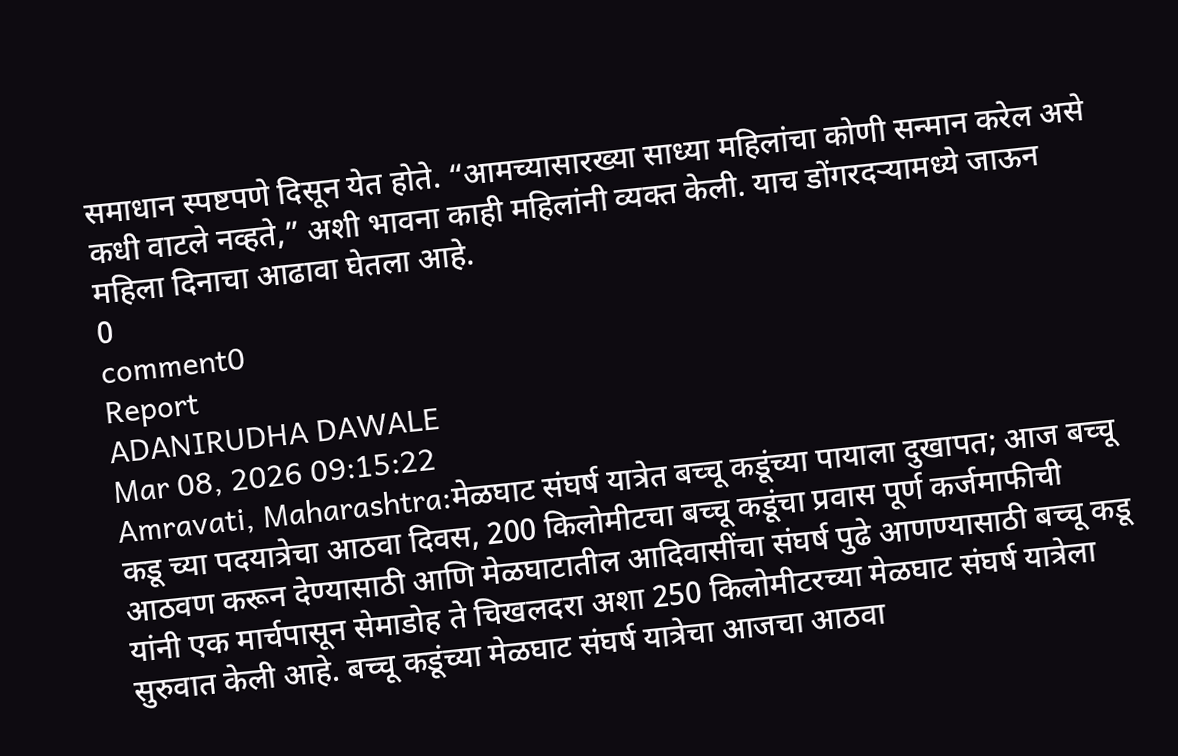समाधान स्पष्टपणे दिसून येत होते. “आमच्यासारख्या साध्या महिलांचा कोणी सन्मान करेल असे कधी वाटले नव्हते,” अशी भावना काही महिलांनी व्यक्त केली. याच डोंगरदऱ्यामध्ये जाऊन महिला दिनाचा आढावा घेतला आहे.
0
comment0
Report
ADANIRUDHA DAWALE
Mar 08, 2026 09:15:22
Amravati, Maharashtra:मेळघाट संघर्ष यात्रेत बच्चू कडूंच्या पायाला दुखापत; आज बच्चू कडू च्या पदयात्रेचा आठवा दिवस, 200 किलोमीटचा बच्चू कडूंचा प्रवास पूर्ण कर्जमाफीची आठवण करून देण्यासाठी आणि मेळघाटातील आदिवासींचा संघर्ष पुढे आणण्यासाठी बच्चू कडू यांनी एक मार्चपासून सेमाडोह ते चिखलदरा अशा 250 किलोमीटरच्या मेळघाट संघर्ष यात्रेला सुरुवात केली आहे. बच्चू कडूंच्या मेळघाट संघर्ष यात्रेचा आजचा आठवा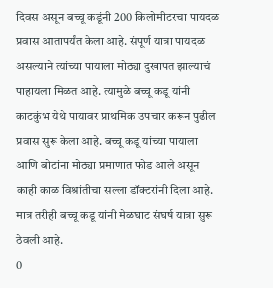दिवस असून बच्चू कडूंनी 200 किलोमीटरचा पायदळ प्रवास आतापर्यंत केला आहे. संपूर्ण यात्रा पायदळ असल्याने त्यांच्या पायाला मोठ्या दुखापत झाल्याचं पाहायला मिळत आहे. त्यामुळे बच्चू कडू यांनी काटकुंभ येथे पायावर प्राथमिक उपचार करून पुढील प्रवास सुरू केला आहे. बच्चू कडू यांच्या पायाला आणि बोटांना मोठ्या प्रमाणात फोड आले असून काही काळ विश्रांतीचा सल्ला डॉक्टरांनी दिला आहे. मात्र तरीही बच्चू कडू यांनी मेळघाट संघर्ष यात्रा सुरू ठेवली आहे.
0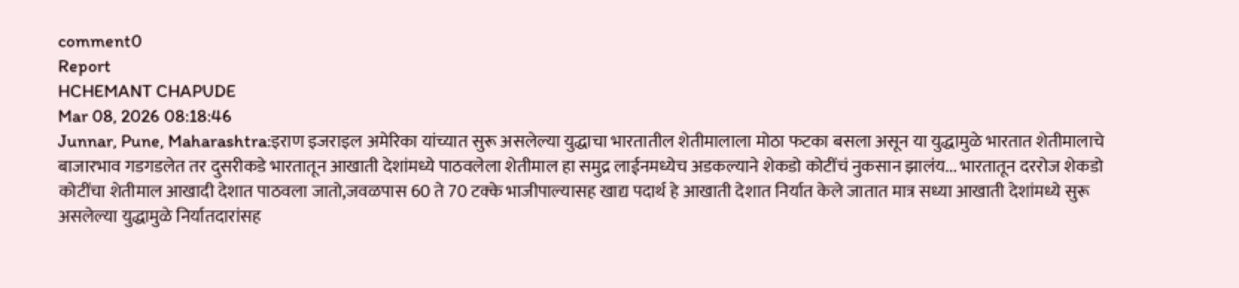comment0
Report
HCHEMANT CHAPUDE
Mar 08, 2026 08:18:46
Junnar, Pune, Maharashtra:इराण इजराइल अमेरिका यांच्यात सुरू असलेल्या युद्धाचा भारतातील शेतीमालाला मोठा फटका बसला असून या युद्धामुळे भारतात शेतीमालाचे बाजारभाव गडगडलेत तर दुसरीकडे भारतातून आखाती देशांमध्ये पाठवलेला शेतीमाल हा समुद्र लाईनमध्येच अडकल्याने शेकडो कोटींचं नुकसान झालंय... भारतातून दररोज शेकडो कोटींचा शेतीमाल आखादी देशात पाठवला जातो,जवळपास 60 ते 70 टक्के भाजीपाल्यासह खाद्य पदार्थ हे आखाती देशात निर्यात केले जातात मात्र सध्या आखाती देशांमध्ये सुरू असलेल्या युद्धामुळे निर्यातदारांसह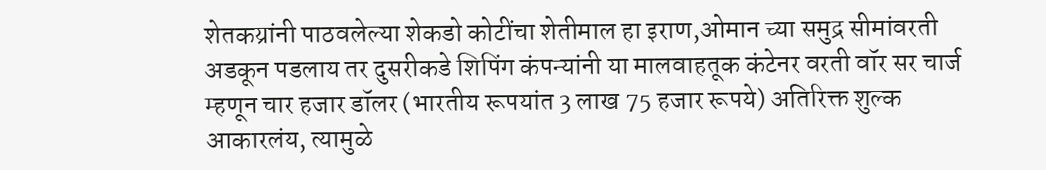शेतकय्रांनी पाठवलेल्या शेकडो कोटींचा शेतीमाल हा इराण,ओमान च्या समुद्र सीमांवरती अडकून पडलाय तर दुसरीकडे शिपिंग कंपन्यांनी या मालवाहतूक कंटेनर वरती वॉर सर चार्ज म्हणून चार हजार डॉलर (भारतीय रूपयांत 3 लाख 75 हजार रूपये) अतिरिक्त शुल्क आकारलंय, त्यामुळे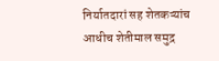निर्यातदारां सह शेतकऱ्यांच आधीच शेतीमाल समुद्र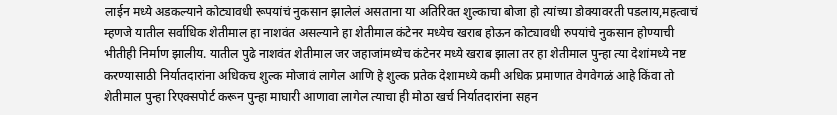लाईन मध्ये अडकल्याने कोट्यावधी रूपयांचं नुकसान झालेलं असताना या अतिरिक्त शुल्काचा बोजा हो त्यांच्या डोक्यावरती पडलाय,महत्वाचं म्हणजे यातील सर्वाधिक शेतीमाल हा नाशवंत असल्याने हा शेतीमाल कंटेनर मध्येच खराब होऊन कोट्यावधी रुपयांचे नुकसान होण्याची भीतीही निर्माण झालीय. यातील पुढे नाशवंत शेतीमाल जर जहाजांमध्येच कंटेनर मध्ये खराब झाला तर हा शेतीमाल पुन्हा त्या देशांमध्ये नष्ट करण्यासाठी निर्यातदारांना अधिकच शुल्क मोजावं लागेल आणि हे शुल्क प्रतेक देशामध्ये कमी अधिक प्रमाणात वेगवेगळं आहे किंवा तो शेतीमाल पुन्हा रिएक्सपोर्ट करून पुन्हा माघारी आणावा लागेल त्याचा ही मोठा खर्च निर्यातदारांना सहन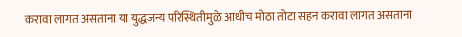करावा लागत असताना या युद्धजन्य परिस्थितीमुळे आधीच मोठा तोटा सहन करावा लागत असताना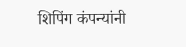शिपिंग कंपन्यांनी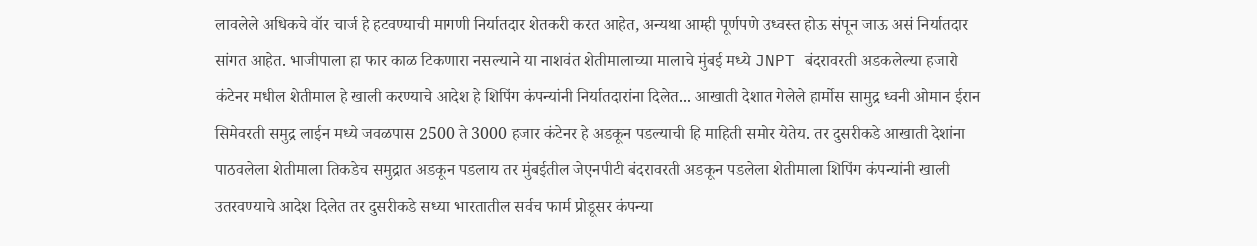लावलेले अधिकचे वॉर चार्ज हे हटवण्याची मागणी निर्यातदार शेतकरी करत आहेत, अन्यथा आम्ही पूर्णपणे उध्वस्त होऊ संपून जाऊ असं निर्यातदार सांगत आहेत. भाजीपाला हा फार काळ टिकणारा नसल्याने या नाशवंत शेतीमालाच्या मालाचे मुंबई मध्ये JNPT बंदरावरती अडकलेल्या हजारो कंटेनर मधील शेतीमाल हे खाली करण्याचे आदेश हे शिपिंग कंपन्यांनी निर्यातदारांना दिलेत... आखाती देशात गेलेले हार्मोस सामुद्र ध्वनी ओमान ईरान सिमेवरती समुद्र लाईन मध्ये जवळपास 2500 ते 3000 हजार कंटेनर हे अडकून पडल्याची हि माहिती समोर येतेय. तर दुसरीकडे आखाती देशांना पाठवलेला शेतीमाला तिकडेच समुद्रात अडकून पडलाय तर मुंबईतील जेएनपीटी बंदरावरती अडकून पडलेला शेतीमाला शिपिंग कंपन्यांनी खाली उतरवण्याचे आदेश दिलेत तर दुसरीकडे सध्या भारतातील सर्वच फार्म प्रोडूसर कंपन्या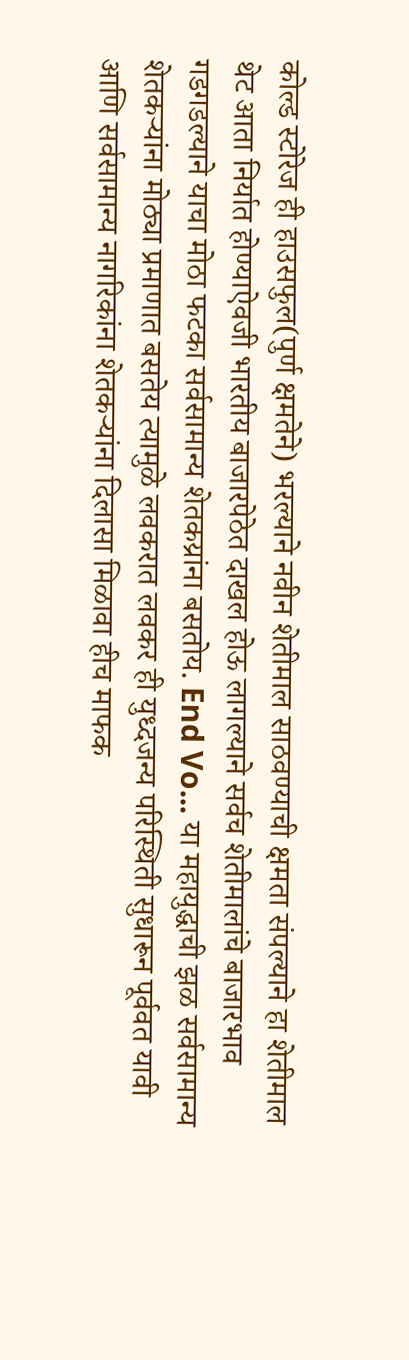कोल्ड स्टोरेज ही हाउसफुल(पुर्ण क्षमतेने) भरल्याने नवीन शेतीमाल साठवण्याची क्षमता संपल्याने हा शेतीमाल थेट आता निर्यात होण्याऐवजी भारतीय बाजारपेठेत दाखल होऊ लागल्याने सर्वच शेतीमालांचे बाजारभाव गडगडल्याने याचा मोठा फटका सर्वसामान्य शेतकय्रांना बसतोय. End Vo... या महायुद्धाची झळ सर्वसामान्य शेतकऱ्यांना मोठ्या प्रमाणात बसतेय त्यामुळे लवकरात लवकर ही युध्दजन्य परिस्थिती सुधारून पूर्ववत यावी आणि सर्वसामान्य नागरिकांना शेतकऱ्यांना दिलासा मिळावा हीच माफक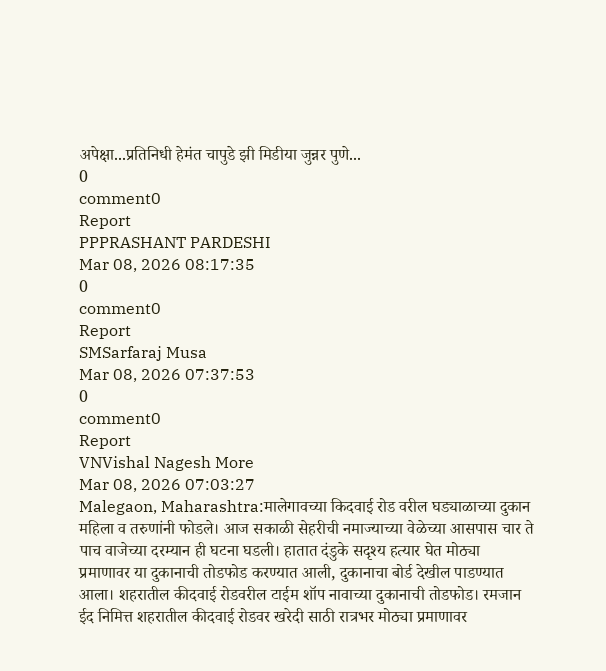अपेक्षा...प्रतिनिधी हेमंत चापुडे झी मिडीया जुन्नर पुणे...
0
comment0
Report
PPPRASHANT PARDESHI
Mar 08, 2026 08:17:35
0
comment0
Report
SMSarfaraj Musa
Mar 08, 2026 07:37:53
0
comment0
Report
VNVishal Nagesh More
Mar 08, 2026 07:03:27
Malegaon, Maharashtra:मालेगावच्या किदवाई रोड वरील घड्याळाच्या दुकान महिला व तरुणांनी फोडले। आज सकाळी सेहरीची नमाज्याच्या वेळेच्या आसपास चार ते पाच वाजेच्या दरम्यान ही घटना घडली। हातात दंडुके सदृश्य हत्यार घेत मोठ्या प्रमाणावर या दुकानाची तोडफोड करण्यात आली, दुकानाचा बोर्ड देखील पाडण्यात आला। शहरातील कीदवाई रोडवरील टाईम शॉप नावाच्या दुकानाची तोडफोड। रमजान ईद निमित्त शहरातील कीदवाई रोडवर खरेदी साठी रात्रभर मोठ्या प्रमाणावर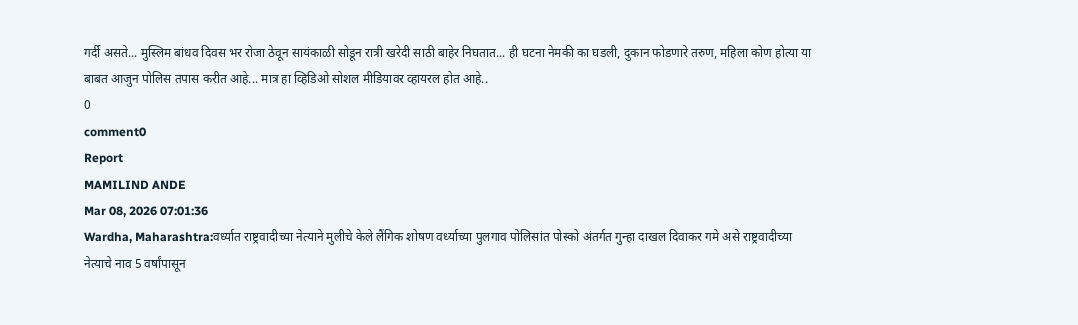गर्दी असते... मुस्लिम बांधव दिवस भर रोजा ठेवून सायंकाळी सोडून रात्री खरेदी साठी बाहेर निघतात... ही घटना नेमकी का घडली, दुकान फोडणारे तरुण, महिला कोण होत्या या बाबत आजुन पोलिस तपास करीत आहे... मात्र हा व्हिडिओ सोशल मीडियावर व्हायरल होत आहे..
0
comment0
Report
MAMILIND ANDE
Mar 08, 2026 07:01:36
Wardha, Maharashtra:वर्ध्यात राष्ट्रवादीच्या नेत्याने मुलीचे केले लैंगिक शोषण वर्ध्याच्या पुलगाव पोलिसांत पोस्को अंतर्गत गुन्हा दाखल दिवाकर गमे असे राष्ट्रवादीच्या नेत्याचे नाव 5 वर्षांपासून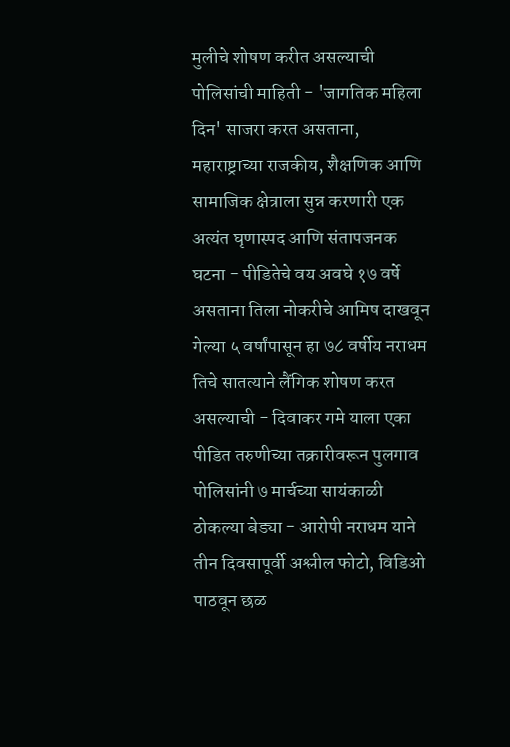मुलीचे शोषण करीत असल्याची पोलिसांची माहिती - 'जागतिक महिला दिन' साजरा करत असताना, महाराष्ट्राच्या राजकीय, शैक्षणिक आणि सामाजिक क्षेत्राला सुन्न करणारी एक अत्यंत घृणास्पद आणि संतापजनक घटना - पीडितेचे वय अवघे १७ वर्षे असताना तिला नोकरीचे आमिष दाखवून गेल्या ५ वर्षांपासून हा ७८ वर्षीय नराधम तिचे सातत्याने लैंगिक शोषण करत असल्याची - दिवाकर गमे याला एका पीडित तरुणीच्या तक्रारीवरून पुलगाव पोलिसांनी ७ मार्चच्या सायंकाळी ठोकल्या बेड्या - आरोपी नराधम याने तीन दिवसापूर्वी अश्लील फोटो, विडिओ पाठवून छळ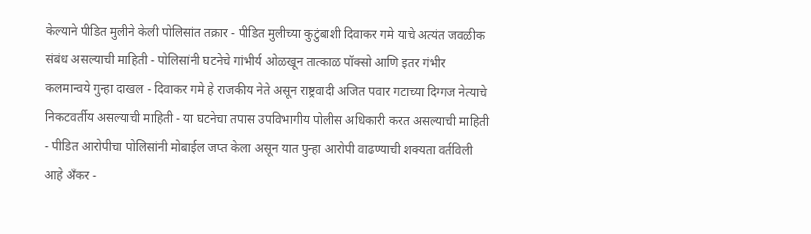केल्याने पीडित मुलीने केली पोलिसांत तक्रार - पीडित मुलीच्या कुटुंबाशी दिवाकर गमे याचे अत्यंत जवळीक संबंध असल्याची माहिती - पोलिसांनी घटनेचे गांभीर्य ओळखून तात्काळ पॉक्सो आणि इतर गंभीर कलमान्वये गुन्हा दाखल - दिवाकर गमे हे राजकीय नेते असून राष्ट्रवादी अजित पवार गटाच्या दिग्गज नेत्याचे निकटवर्तीय असल्याची माहिती - या घटनेचा तपास उपविभागीय पोलीस अधिकारी करत असल्याची माहिती - पीडित आरोपीचा पोलिसांनी मोबाईल जप्त केला असून यात पुन्हा आरोपी वाढण्याची शक्यता वर्तविली आहे अँकर -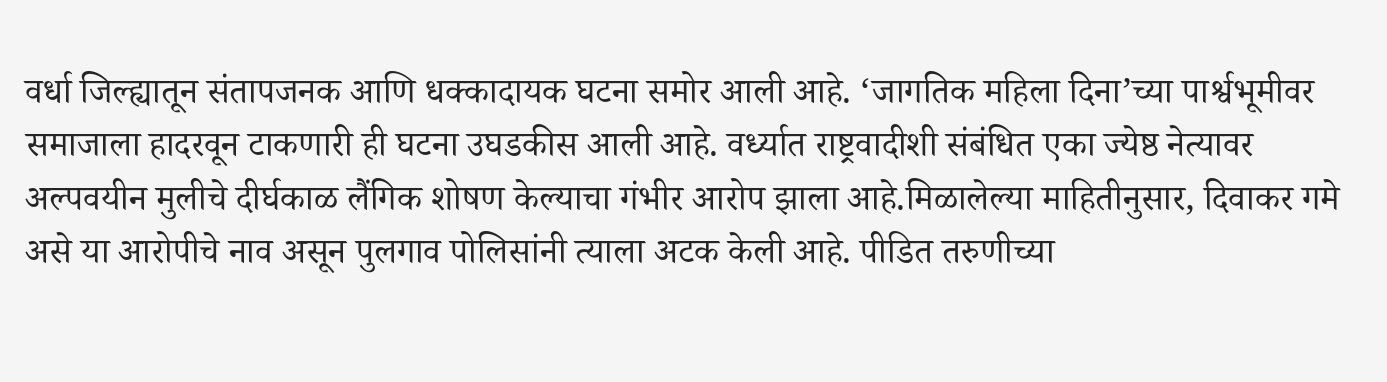वर्धा जिल्ह्यातून संतापजनक आणि धक्कादायक घटना समोर आली आहे. ‘जागतिक महिला दिना’च्या पार्श्वभूमीवर समाजाला हादरवून टाकणारी ही घटना उघडकीस आली आहे. वर्ध्यात राष्ट्रवादीशी संबंधित एका ज्येष्ठ नेत्यावर अल्पवयीन मुलीचे दीर्घकाळ लैंगिक शोषण केल्याचा गंभीर आरोप झाला आहे.मिळालेल्या माहितीनुसार, दिवाकर गमे असे या आरोपीचे नाव असून पुलगाव पोलिसांनी त्याला अटक केली आहे. पीडित तरुणीच्या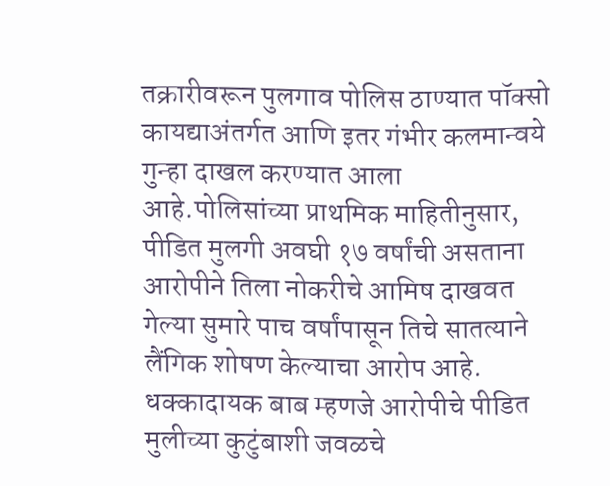तक्रारीवरून पुलगाव पोलिस ठाण्यात पॉक्सो कायद्याअंतर्गत आणि इतर गंभीर कलमान्वये गुन्हा दाखल करण्यात आला आहे.पोलिसांच्या प्राथमिक माहितीनुसार, पीडित मुलगी अवघी १७ वर्षांची असताना आरोपीने तिला नोकरीचे आमिष दाखवत गेल्या सुमारे पाच वर्षांपासून तिचे सातत्याने लैंगिक शोषण केल्याचा आरोप आहे. धक्कादायक बाब म्हणजे आरोपीचे पीडित मुलीच्या कुटुंबाशी जवळचे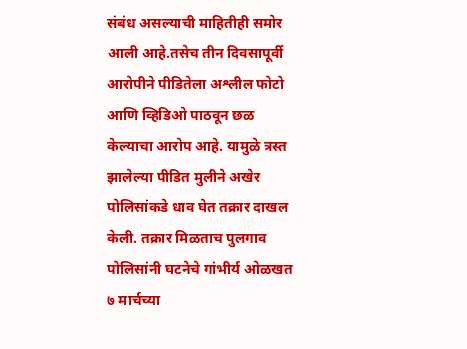संबंध असल्याची माहितीही समोर आली आहे.तसेच तीन दिवसापूर्वी आरोपीने पीडितेला अश्लील फोटो आणि व्हिडिओ पाठवून छळ केल्याचा आरोप आहे. यामुळे त्रस्त झालेल्या पीडित मुलीने अखेर पोलिसांकडे धाव घेत तक्रार दाखल केली. तक्रार मिळताच पुलगाव पोलिसांनी घटनेचे गांभीर्य ओळखत ७ मार्चच्या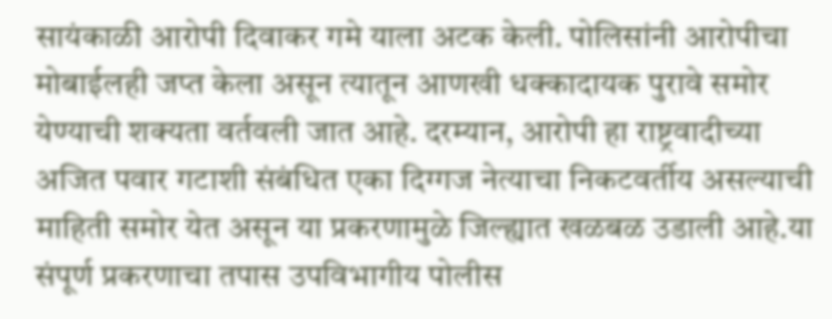सायंकाळी आरोपी दिवाकर गमे याला अटक केली. पोलिसांनी आरोपीचा मोबाईलही जप्त केला असून त्यातून आणखी धक्कादायक पुरावे समोर येण्याची शक्यता वर्तवली जात आहे. दरम्यान, आरोपी हा राष्ट्रवादीच्या अजित पवार गटाशी संबंधित एका दिग्गज नेत्याचा निकटवर्तीय असल्याची माहिती समोर येत असून या प्रकरणामुळे जिल्ह्यात खळबळ उडाली आहे.या संपूर्ण प्रकरणाचा तपास उपविभागीय पोलीस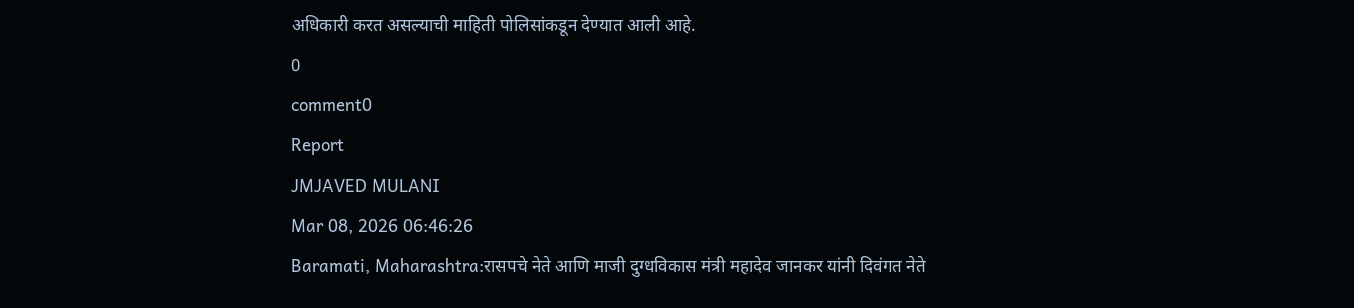अधिकारी करत असल्याची माहिती पोलिसांकडून देण्यात आली आहे.
0
comment0
Report
JMJAVED MULANI
Mar 08, 2026 06:46:26
Baramati, Maharashtra:रासपचे नेते आणि माजी दुग्धविकास मंत्री महादेव जानकर यांनी दिवंगत नेते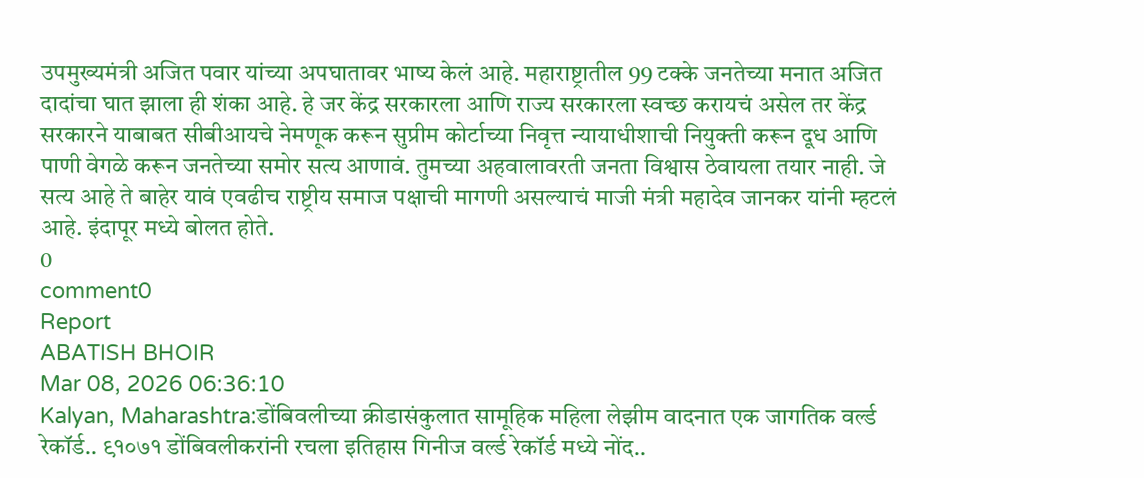उपमुख्यमंत्री अजित पवार यांच्या अपघातावर भाष्य केलं आहे. महाराष्ट्रातील 99 टक्के जनतेच्या मनात अजित दादांचा घात झाला ही शंका आहे. हे जर केंद्र सरकारला आणि राज्य सरकारला स्वच्छ करायचं असेल तर केंद्र सरकारने याबाबत सीबीआयचे नेमणूक करून सुप्रीम कोर्टाच्या निवृत्त न्यायाधीशाची नियुक्ती करून दूध आणि पाणी वेगळे करून जनतेच्या समोर सत्य आणावं. तुमच्या अहवालावरती जनता विश्वास ठेवायला तयार नाही. जे सत्य आहे ते बाहेर यावं एवढीच राष्ट्रीय समाज पक्षाची मागणी असल्याचं माजी मंत्री महादेव जानकर यांनी म्हटलं आहे. इंदापूर मध्ये बोलत होते.
0
comment0
Report
ABATISH BHOIR
Mar 08, 2026 06:36:10
Kalyan, Maharashtra:डोंबिवलीच्या क्रीडासंकुलात सामूहिक महिला लेझीम वादनात एक जागतिक वर्ल्ड रेकॉर्ड.. ९१०७१ डोंबिवलीकरांनी रचला इतिहास गिनीज वर्ल्ड रेकॉर्ड मध्ये नोंद..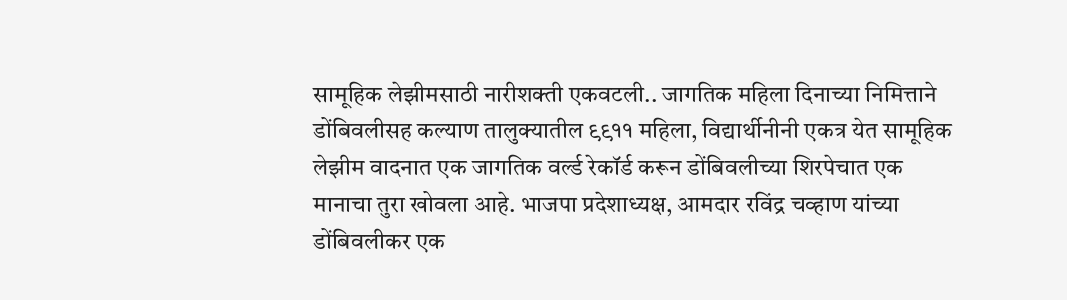सामूहिक लेझीमसाठी नारीशक्ती एकवटली.. जागतिक महिला दिनाच्या निमित्ताने डोंबिवलीसह कल्याण तालुक्यातील ९९११ महिला, विद्यार्थीनीनी एकत्र येत सामूहिक लेझीम वादनात एक जागतिक वर्ल्ड रेकॉर्ड करून डोंबिवलीच्या शिरपेचात एक मानाचा तुरा खोवला आहे. भाजपा प्रदेशाध्यक्ष, आमदार रविंद्र चव्हाण यांच्या डोंबिवलीकर एक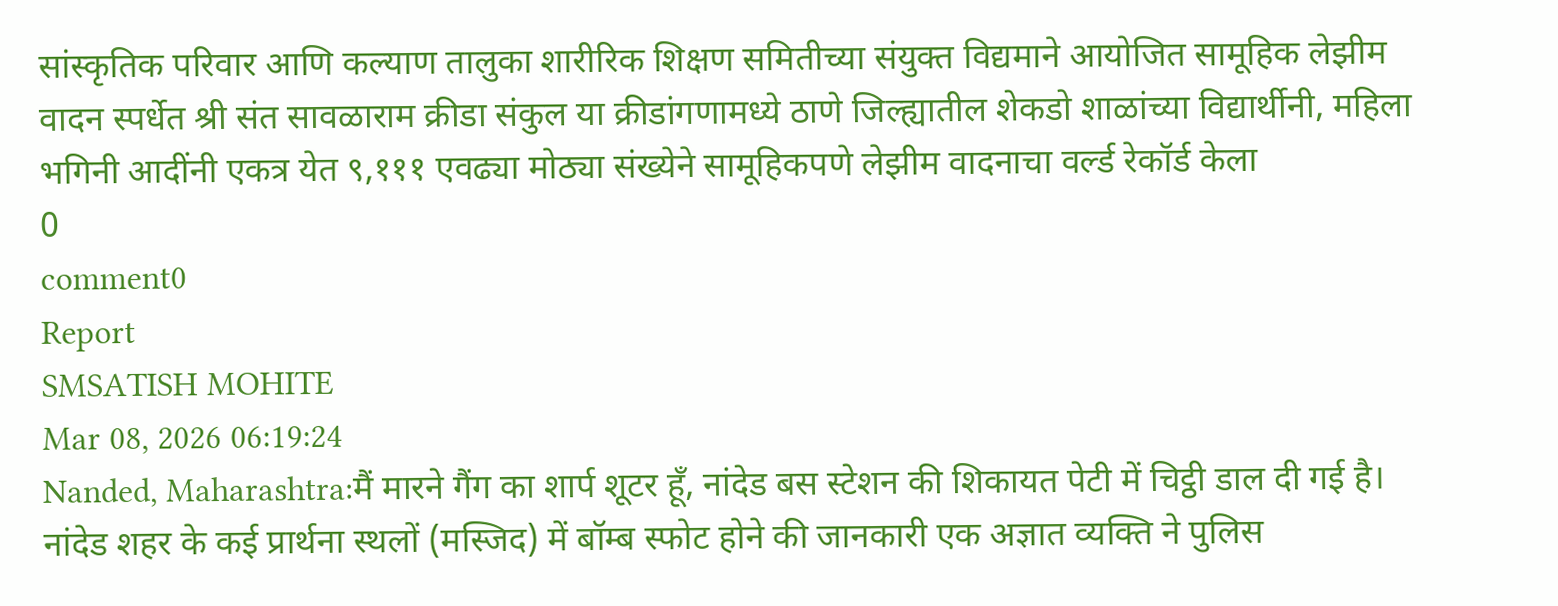सांस्कृतिक परिवार आणि कल्याण तालुका शारीरिक शिक्षण समितीच्या संयुक्त विद्यमाने आयोजित सामूहिक लेझीम वादन स्पर्धेत श्री संत सावळाराम क्रीडा संकुल या क्रीडांगणामध्ये ठाणे जिल्ह्यातील शेकडो शाळांच्या विद्यार्थीनी, महिला भगिनी आदींनी एकत्र येत ९,१११ एवढ्या मोठ्या संख्येने सामूहिकपणे लेझीम वादनाचा वर्ल्ड रेकॉर्ड केला
0
comment0
Report
SMSATISH MOHITE
Mar 08, 2026 06:19:24
Nanded, Maharashtra:मैं मारने गैंग का शार्प शूटर हूँ, नांदेड बस स्टेशन की शिकायत पेटी में चिट्ठी डाल दी गई है। नांदेड शहर के कई प्रार्थना स्थलों (मस्जिद) में बॉम्ब स्फोट होने की जानकारी एक अज्ञात व्यक्ति ने पुलिस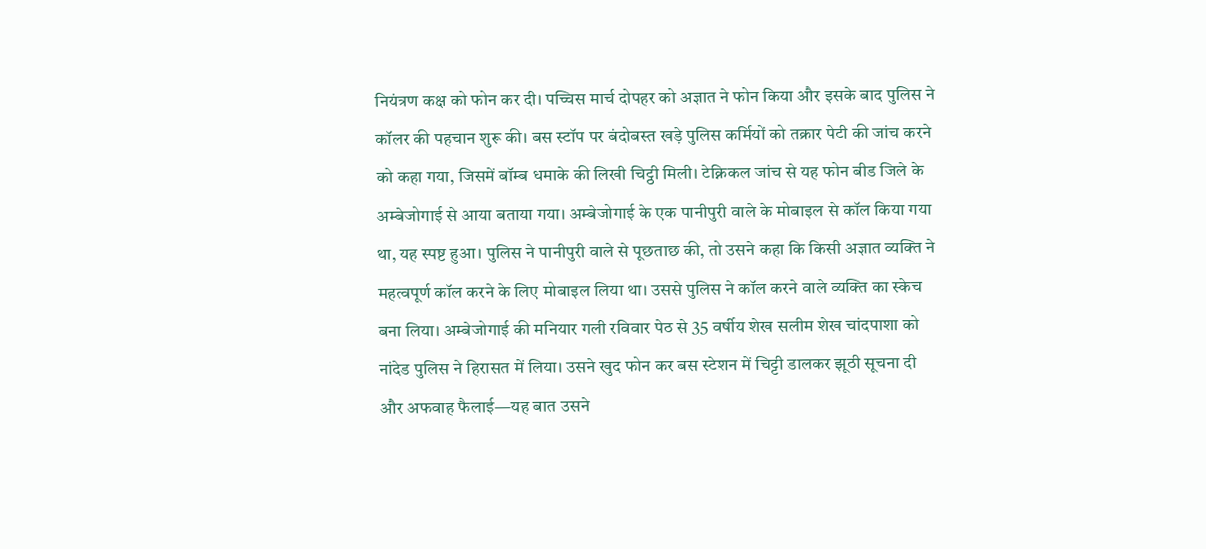नियंत्रण कक्ष को फोन कर दी। पच्चिस मार्च दोपहर को अज्ञात ने फोन किया और इसके बाद पुलिस ने कॉलर की पहचान शुरू की। बस स्टॉप पर बंदोबस्त खड़े पुलिस कर्मियों को तक्रार पेटी की जांच करने को कहा गया, जिसमें बॉम्ब धमाके की लिखी चिट्ठी मिली। टेक्निकल जांच से यह फोन बीड जिले के अम्बेजोगाई से आया बताया गया। अम्बेजोगाई के एक पानीपुरी वाले के मोबाइल से कॉल किया गया था, यह स्पष्ट हुआ। पुलिस ने पानीपुरी वाले से पूछताछ की, तो उसने कहा कि किसी अज्ञात व्यक्ति ने महत्वपूर्ण कॉल करने के लिए मोबाइल लिया था। उससे पुलिस ने कॉल करने वाले व्यक्ति का स्केच बना लिया। अम्बेजोगाई की मनियार गली रविवार पेठ से 35 वर्षीय शेख सलीम शेख चांदपाशा को नांदेड पुलिस ने हिरासत में लिया। उसने खुद फोन कर बस स्टेशन में चिट्टी डालकर झूठी सूचना दी और अफवाह फैलाई—यह बात उसने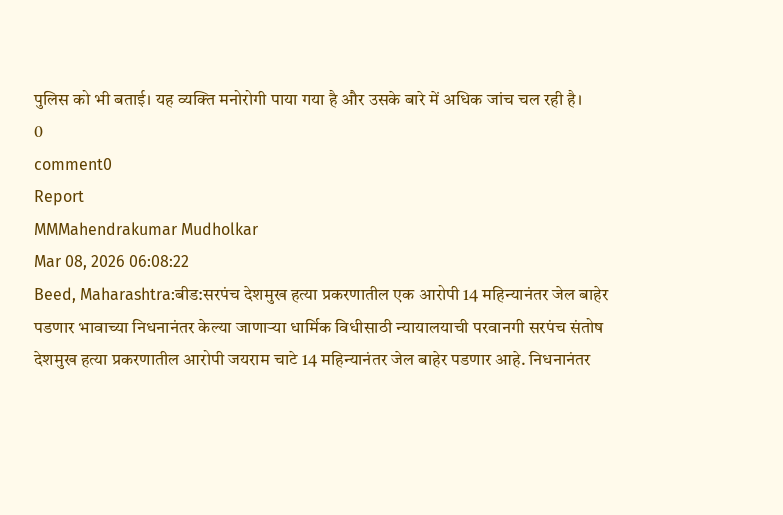पुलिस को भी बताई। यह व्यक्ति मनोरोगी पाया गया है और उसके बारे में अधिक जांच चल रही है।
0
comment0
Report
MMMahendrakumar Mudholkar
Mar 08, 2026 06:08:22
Beed, Maharashtra:बीड:सरपंच देशमुख हत्या प्रकरणातील एक आरोपी 14 महिन्यानंतर जेल बाहेर पडणार भावाच्या निधनानंतर केल्या जाणाऱ्या धार्मिक विधीसाठी न्यायालयाची परवानगी सरपंच संतोष देशमुख हत्या प्रकरणातील आरोपी जयराम चाटे 14 महिन्यानंतर जेल बाहेर पडणार आहे. निधनानंतर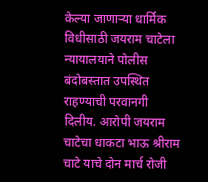केल्या जाणाऱ्या धार्मिक विधीसाठी जयराम चाटेला न्यायालयाने पोलीस बंदोबस्तात उपस्थित राहण्याची परवानगी दिलीय. आरोपी जयराम चाटेचा धाकटा भाऊ श्रीराम चाटे याचे दोन मार्च रोजी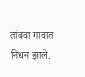तांबवा गावात निधन झाले.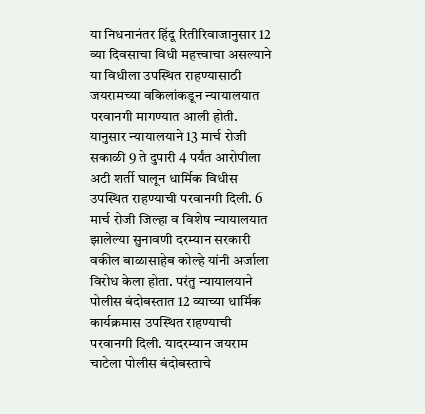या निधनानंतर हिंदू रितीरिवाजानुसार 12 व्या दिवसाचा विधी महत्त्वाचा असल्याने या विधीला उपस्थित राहण्यासाठी जयरामच्या वकिलांकडून न्यायालयात परवानगी मागण्यात आली होती. यानुसार न्यायालयाने 13 मार्च रोजी सकाळी 9 ते दुपारी 4 पर्यंत आरोपीला अटी शर्ती घालून धार्मिक विधीस उपस्थित राहण्याची परवानगी दिली. 6 मार्च रोजी जिल्हा व विशेष न्यायालयात झालेल्या सुनावणी दरम्यान सरकारी वकील बाळासाहेब कोल्हे यांनी अर्जाला विरोध केला होता. परंतु न्यायालयाने पोलीस बंदोबस्तात 12 व्याच्या धार्मिक कार्यक्रमास उपस्थित राहण्याची परवानगी दिली. यादरम्यान जयराम चाटेला पोलीस बंदोबस्ताचे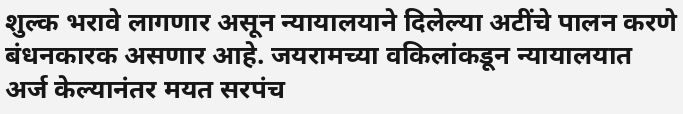शुल्क भरावे लागणार असून न्यायालयाने दिलेल्या अटींचे पालन करणे बंधनकारक असणार आहे. जयरामच्या वकिलांकडून न्यायालयात अर्ज केल्यानंतर मयत सरपंच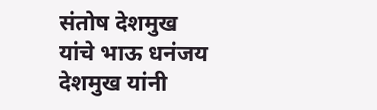संतोष देशमुख यांचे भाऊ धनंजय देशमुख यांनी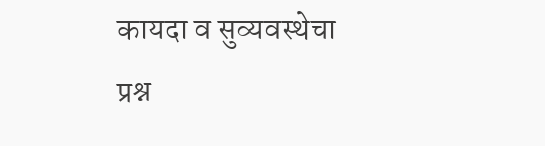कायदा व सुव्यवस्थेचा प्रश्न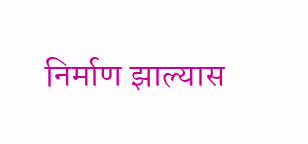निर्माण झाल्यास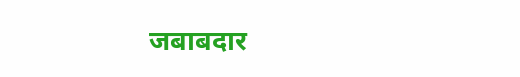जबाबदार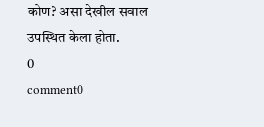कोण? असा देखील सवाल उपस्थित केला होता.
0
comment0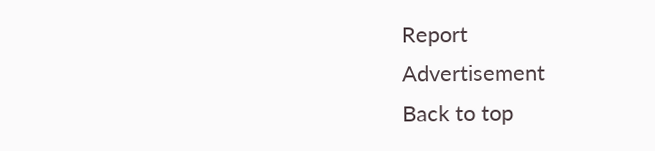Report
Advertisement
Back to top